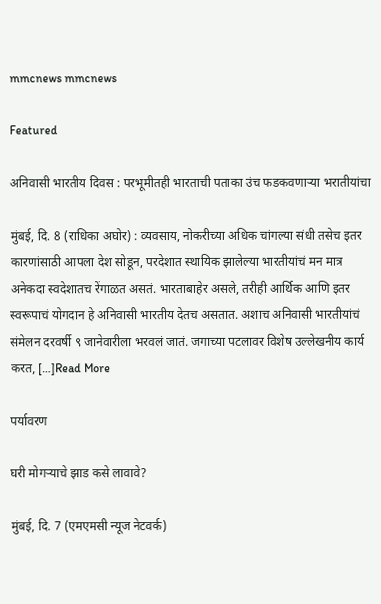mmcnews mmcnews

Featured

अनिवासी भारतीय दिवस : परभूमीतही भारताची पताका उंच फडकवणाऱ्या भरातीयांचा

मुंबई, दि. 8 (राधिका अघोर) : व्यवसाय, नोकरीच्या अधिक चांगल्या संधी तसेच इतर कारणांसाठी आपला देश सोडून, परदेशात स्थायिक झालेल्या भारतीयांचं मन मात्र अनेकदा स्वदेशातच रेंगाळत असतं. भारताबाहेर असले, तरीही आर्थिक आणि इतर स्वरूपाचं योगदान हे अनिवासी भारतीय देतच असतात. अशाच अनिवासी भारतीयांचं संमेलन दरवर्षी ९ जानेवारीला भरवलं जातं. जगाच्या पटलावर विशेष उल्लेखनीय कार्य करत, […]Read More

पर्यावरण

घरी मोगऱ्याचे झाड कसे लावावे?

मुंबई, दि. 7 (एमएमसी न्यूज नेटवर्क)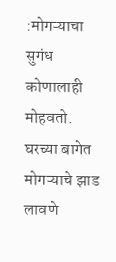:मोगऱ्याचा सुगंध कोणालाही मोहवतो. घरच्या बागेत मोगऱ्याचे झाड लावणे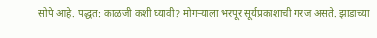सोपे आहे. पद्धत: काळजी कशी घ्यावी? मोगऱ्याला भरपूर सूर्यप्रकाशाची गरज असते. झाडाच्या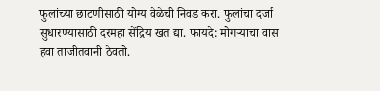फुलांच्या छाटणीसाठी योग्य वेळेची निवड करा. फुलांचा दर्जा सुधारण्यासाठी दरमहा सेंद्रिय खत द्या. फायदे: मोगऱ्याचा वास हवा ताजीतवानी ठेवतो.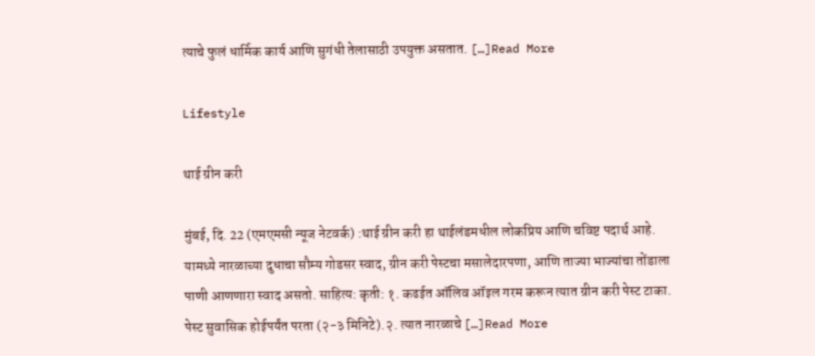त्याचे फुलं धार्मिक कार्य आणि सुगंधी तेलासाठी उपयुक्त असतात. […]Read More

Lifestyle

थाई ग्रीन करी

मुंबई, दि. 22 (एमएमसी न्यूज नेटवर्क) :थाई ग्रीन करी हा थाईलंडमधील लोकप्रिय आणि चविष्ट पदार्थ आहे. यामध्ये नारळाच्या दुधाचा सौम्य गोडसर स्वाद, ग्रीन करी पेस्टचा मसालेदारपणा, आणि ताज्या भाज्यांचा तोंडाला पाणी आणणारा स्वाद असतो. साहित्य: कृती: १. कढईत ऑलिव ऑइल गरम करून त्यात ग्रीन करी पेस्ट टाका. पेस्ट सुवासिक होईपर्यंत परता (२-३ मिनिटे).२. त्यात नारळाचे […]Read More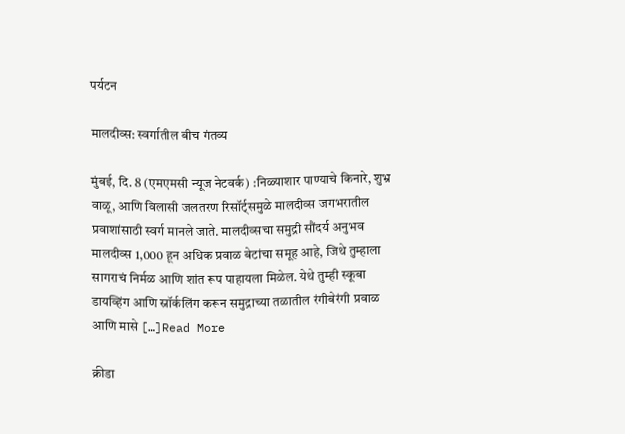पर्यटन

मालदीव्स: स्वर्गातील बीच गंतव्य

मुंबई, दि. 8 (एमएमसी न्यूज नेटवर्क) :निळ्याशार पाण्याचे किनारे, शुभ्र वाळू, आणि विलासी जलतरण रिसॉर्ट्समुळे मालदीव्स जगभरातील प्रवाशांसाठी स्वर्ग मानले जाते. मालदीव्सचा समुद्री सौंदर्य अनुभव मालदीव्स 1,000 हून अधिक प्रवाळ बेटांचा समूह आहे, जिथे तुम्हाला सागराचं निर्मळ आणि शांत रूप पाहायला मिळेल. येथे तुम्ही स्कूबा डायव्हिंग आणि स्नॉर्कलिंग करून समुद्राच्या तळातील रंगीबेरंगी प्रवाळ आणि मासे […]Read More

क्रीडा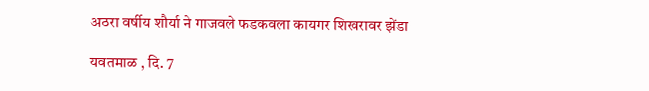अठरा वर्षीय शौर्या ने गाजवले फडकवला कायगर शिखरावर झेंडा

यवतमाळ , दि. 7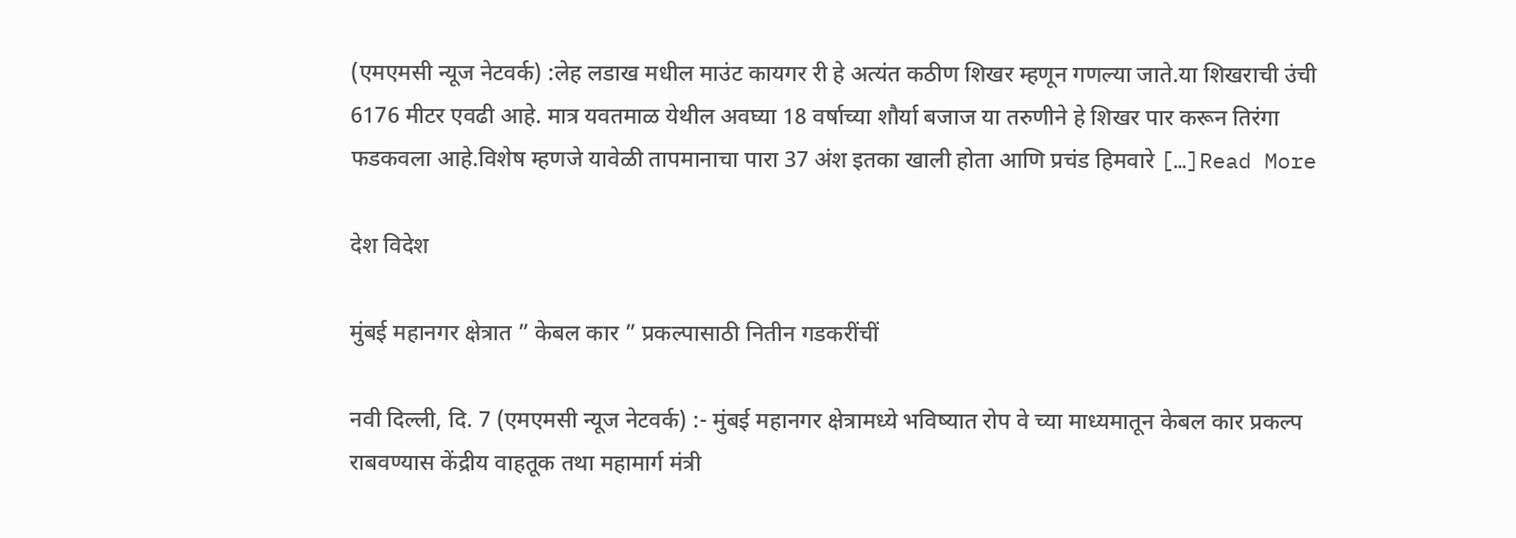(एमएमसी न्यूज नेटवर्क) :लेह लडाख मधील माउंट कायगर री हे अत्यंत कठीण शिखर म्हणून गणल्या जाते.या शिखराची उंची 6176 मीटर एवढी आहे. मात्र यवतमाळ येथील अवघ्या 18 वर्षाच्या शौर्या बजाज या तरुणीने हे शिखर पार करून तिरंगा फडकवला आहे.विशेष म्हणजे यावेळी तापमानाचा पारा 37 अंश इतका खाली होता आणि प्रचंड हिमवारे […]Read More

देश विदेश

मुंबई महानगर क्षेत्रात ” केबल कार ” प्रकल्पासाठी नितीन गडकरींचीं

नवी दिल्ली, दि. 7 (एमएमसी न्यूज नेटवर्क) :- मुंबई महानगर क्षेत्रामध्ये भविष्यात रोप वे च्या माध्यमातून केबल कार प्रकल्प राबवण्यास केंद्रीय वाहतूक तथा महामार्ग मंत्री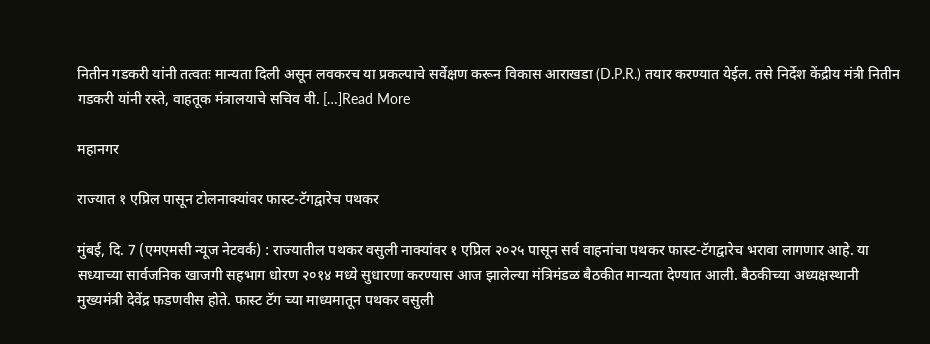नितीन गडकरी यांनी तत्वतः मान्यता दिली असून लवकरच या प्रकल्पाचे सर्वेक्षण करून विकास आराखडा (D.P.R.) तयार करण्यात येईल. तसे निर्देश केंद्रीय मंत्री नितीन गडकरी यांनी रस्ते, वाहतूक मंत्रालयाचे सचिव वी. […]Read More

महानगर

राज्यात १ एप्रिल पासून टोलनाक्यांवर फास्ट-टॅगद्वारेच पथकर

मुंबई, दि. 7 (एमएमसी न्यूज नेटवर्क) : राज्यातील पथकर वसुली नाक्यांवर १ एप्रिल २०२५ पासून सर्व वाहनांचा पथकर फास्ट-टॅगद्वारेच भरावा लागणार आहे. या सध्याच्या सार्वजनिक खाजगी सहभाग धोरण २०१४ मध्ये सुधारणा करण्यास आज झालेल्या मंत्रिमंडळ बैठकीत मान्यता देण्यात आली. बैठकीच्या अध्यक्षस्थानी मुख्यमंत्री देवेंद्र फडणवीस होते. फास्ट टॅग च्या माध्यमातून पथकर वसुली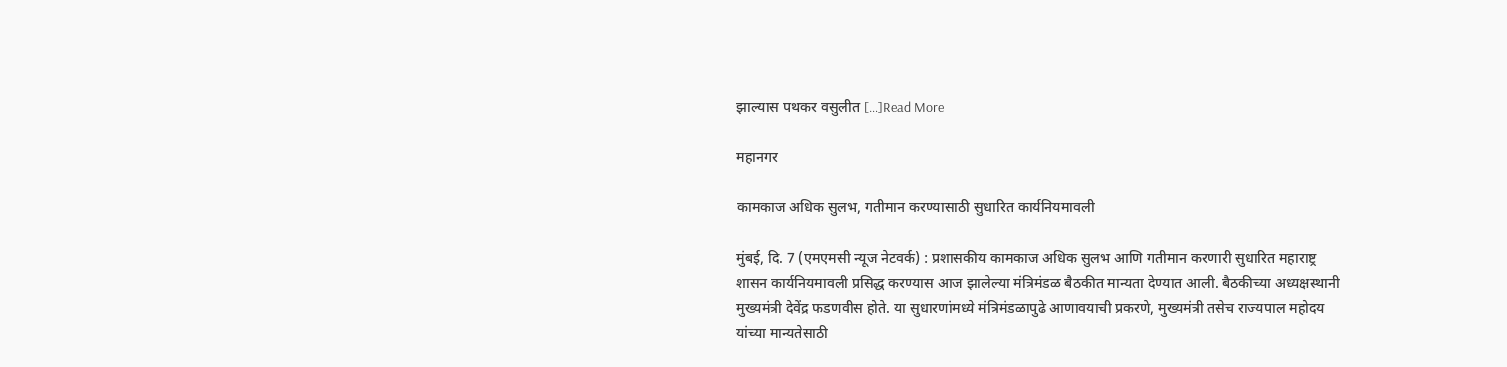झाल्यास पथकर वसुलीत […]Read More

महानगर

कामकाज अधिक सुलभ, गतीमान करण्यासाठी सुधारित कार्यनियमावली

मुंबई, दि. 7 (एमएमसी न्यूज नेटवर्क) : प्रशासकीय कामकाज अधिक सुलभ आणि गतीमान करणारी सुधारित महाराष्ट्र शासन कार्यनियमावली प्रसिद्ध करण्यास आज झालेल्या मंत्रिमंडळ बैठकीत मान्यता देण्यात आली. बैठकीच्या अध्यक्षस्थानी मुख्यमंत्री देवेंद्र फडणवीस होते. या सुधारणांमध्ये मंत्रिमंडळापुढे आणावयाची प्रकरणे, मुख्यमंत्री तसेच राज्यपाल महोदय यांच्या मान्यतेसाठी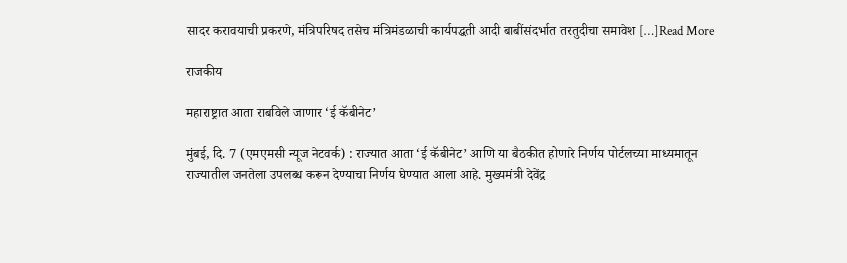सादर करावयाची प्रकरणे, मंत्रिपरिषद तसेच मंत्रिमंडळाची कार्यपद्धती आदी बाबींसंदर्भात तरतुदीचा समावेश […]Read More

राजकीय

महाराष्ट्रात आता राबविले जाणार ‘ई कॅबीनेट’

मुंबई, दि. 7 (एमएमसी न्यूज नेटवर्क) : राज्यात आता ‘ई कॅबीनेट’ आणि या बैठकीत होणारे निर्णय पोर्टलच्या माध्यमातून राज्यातील जनतेला उपलब्ध करून देण्याचा निर्णय घेण्यात आला आहे. मुख्यमंत्री देवेंद्र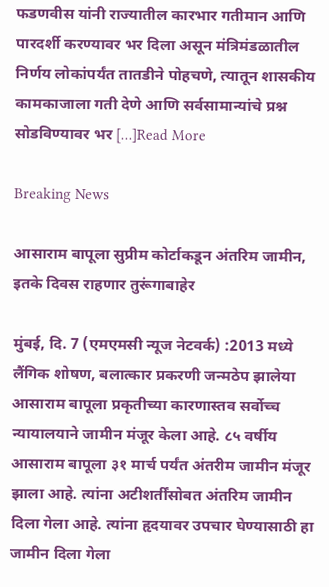फडणवीस यांनी राज्यातील कारभार गतीमान आणि पारदर्शी करण्यावर भर दिला असून मंत्रिमंडळातील निर्णय लोकांपर्यंत तातडीने पोहचणे, त्यातून शासकीय कामकाजाला गती देणे आणि सर्वसामान्यांचे प्रश्न सोडविण्यावर भर […]Read More

Breaking News

आसाराम बापूला सुप्रीम कोर्टाकडून अंतरिम जामीन, इतके दिवस राहणार तुरूंगाबाहेर

मुंबई, दि. 7 (एमएमसी न्यूज नेटवर्क) :2013 मध्ये लैंगिक शोषण, बलात्कार प्रकरणी जन्मठेप झालेया आसाराम बापूला प्रकृतीच्या कारणास्तव सर्वोच्च न्यायालयाने जामीन मंजूर केला आहे. ८५ वर्षीय आसाराम बापूला ३१ मार्च पर्यंत अंतरीम जामीन मंजूर झाला आहे. त्यांना अटीशर्तींसोबत अंतरिम जामीन दिला गेला आहे. त्यांना हृदयावर उपचार घेण्यासाठी हा जामीन दिला गेला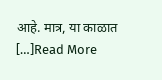आहे. मात्र, या काळात […]Read More